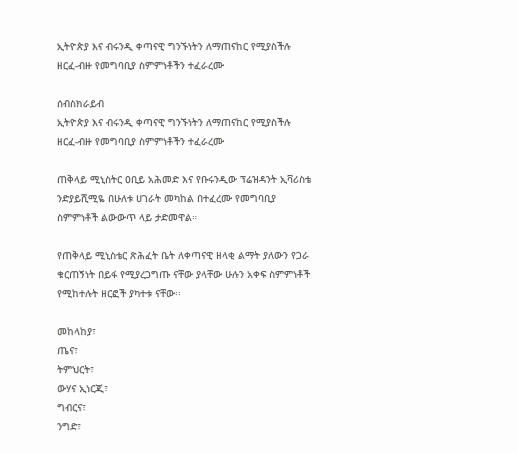ኢትዮጵያ እና ብሩንዲ ቀጣናዊ ግንኙነትን ለማጠናከር የሚያስችሉ ዘርፈ-ብዙ የመግባቢያ ስምምነቶችን ተፈራረሙ

ሰብስክራይብ
ኢትዮጵያ እና ብሩንዲ ቀጣናዊ ግንኙነትን ለማጠናከር የሚያስችሉ ዘርፈ-ብዙ የመግባቢያ ስምምነቶችን ተፈራረሙ

ጠቅላይ ሚኒስትር ዐቢይ አሕመድ እና የቡሩንዲው ፕሬዝዳንት ኢቫሪስቴ ንድያይሺሚዬ በሁለቱ ሀገራት መካከል በተፈረሙ የመግባቢያ ስምምነቶች ልውውጥ ላይ ታድመዋል።

የጠቅላይ ሚኒስቴር ጽሕፈት ቤት ለቀጣናዊ ዘላቂ ልማት ያለውን የጋራ ቁርጠኝነት በይፋ የሚያረጋግጡ ናቸው ያላቸው ሁሉን አቀፍ ስምምነቶች የሚከተሉት ዘርፎች ያካተቱ ናቸው፡፡

መከላከያ፣
ጤና፣
ትምህርት፣
ውሃና ኢነርጂ፣
ግብርና፣
ንግድ፣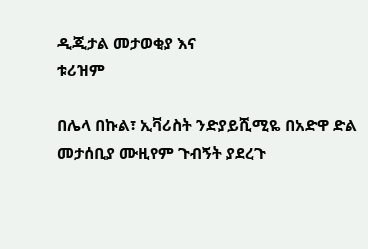ዲጂታል መታወቂያ እና
ቱሪዝም

በሌላ በኩል፣ ኢቫሪስት ንድያይሺሚዬ በአድዋ ድል መታሰቢያ ሙዚየም ጉብኝት ያደረጉ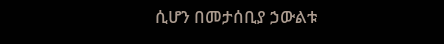ሲሆን በመታሰቢያ ኃውልቱ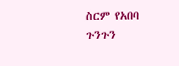ስርም የአበባ ጉንጉን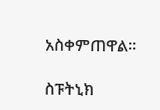አስቀምጠዋል።

ስፑትኒክ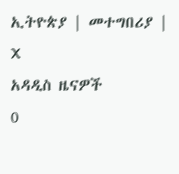ኢትዮጵያ | መተግበሪያ | X
አዳዲስ ዜናዎች
0